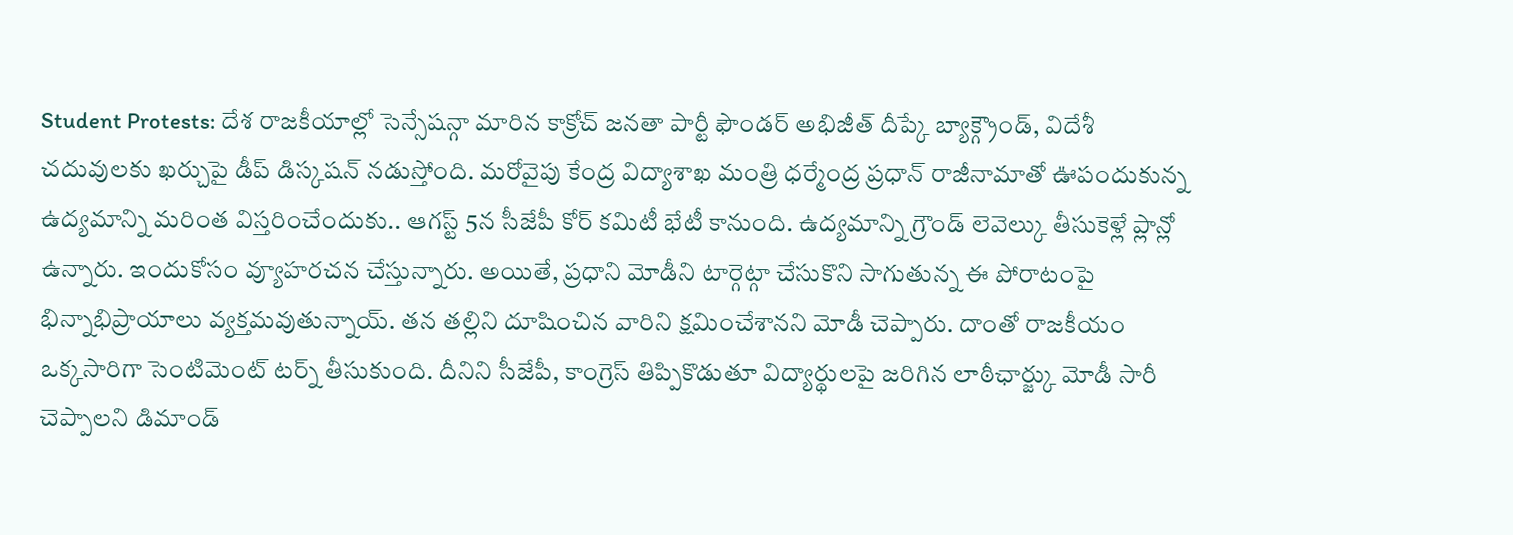Student Protests: దేశ రాజకీయాల్లో సెన్సేషన్గా మారిన కాక్రోచ్ జనతా పార్టీ ఫౌండర్ అభిజీత్ దీప్కే బ్యాక్గ్రౌండ్, విదేశీ చదువులకు ఖర్చుపై డీప్ డిస్కషన్ నడుస్తోంది. మరోవైపు కేంద్ర విద్యాశాఖ మంత్రి ధర్మేంద్ర ప్రధాన్ రాజీనామాతో ఊపందుకున్న ఉద్యమాన్ని మరింత విస్తరించేందుకు.. ఆగస్ట్ 5న సీజేపీ కోర్ కమిటీ భేటీ కానుంది. ఉద్యమాన్ని గ్రౌండ్ లెవెల్కు తీసుకెళ్లే ప్లాన్లో ఉన్నారు. ఇందుకోసం వ్యూహరచన చేస్తున్నారు. అయితే, ప్రధాని మోడీని టార్గెట్గా చేసుకొని సాగుతున్న ఈ పోరాటంపై భిన్నాభిప్రాయాలు వ్యక్తమవుతున్నాయ్. తన తల్లిని దూషించిన వారిని క్షమించేశానని మోడీ చెప్పారు. దాంతో రాజకీయం ఒక్కసారిగా సెంటిమెంట్ టర్న్ తీసుకుంది. దీనిని సీజేపీ, కాంగ్రెస్ తిప్పికొడుతూ విద్యార్థులపై జరిగిన లాఠీఛార్జ్కు మోడీ సారీ చెప్పాలని డిమాండ్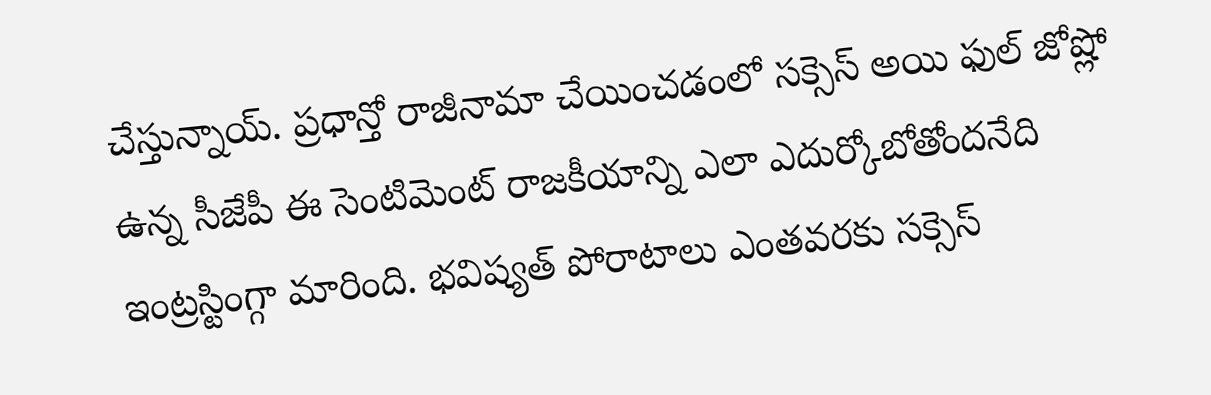చేస్తున్నాయ్. ప్రధాన్తో రాజీనామా చేయించడంలో సక్సెస్ అయి ఫుల్ జోష్లో ఉన్న సీజేపీ ఈ సెంటిమెంట్ రాజకీయాన్ని ఎలా ఎదుర్కోబోతోందనేది ఇంట్రస్టింగ్గా మారింది. భవిష్యత్ పోరాటాలు ఎంతవరకు సక్సెస్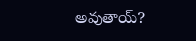అవుతాయ్?